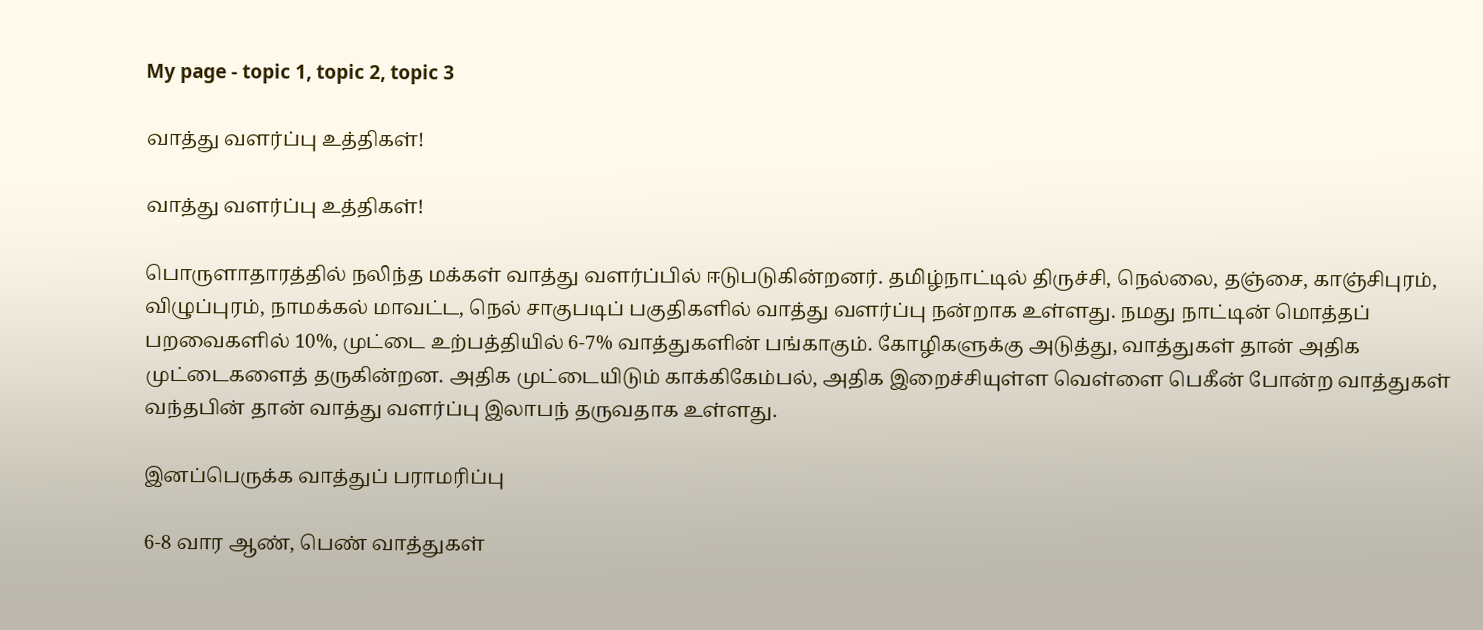My page - topic 1, topic 2, topic 3

வாத்து வளர்ப்பு உத்திகள்!

வாத்து வளர்ப்பு உத்திகள்!

பொருளாதாரத்தில் நலிந்த மக்கள் வாத்து வளர்ப்பில் ஈடுபடுகின்றனர். தமிழ்நாட்டில் திருச்சி, நெல்லை, தஞ்சை, காஞ்சிபுரம், விழுப்புரம், நாமக்கல் மாவட்ட, நெல் சாகுபடிப் பகுதிகளில் வாத்து வளர்ப்பு நன்றாக உள்ளது. நமது நாட்டின் மொத்தப் பறவைகளில் 10%, முட்டை உற்பத்தியில் 6-7% வாத்துகளின் பங்காகும். கோழிகளுக்கு அடுத்து, வாத்துகள் தான் அதிக முட்டைகளைத் தருகின்றன. அதிக முட்டையிடும் காக்கிகேம்பல், அதிக இறைச்சியுள்ள வெள்ளை பெகீன் போன்ற வாத்துகள் வந்தபின் தான் வாத்து வளர்ப்பு இலாபந் தருவதாக உள்ளது.

இனப்பெருக்க வாத்துப் பராமரிப்பு

6-8 வார ஆண், பெண் வாத்துகள்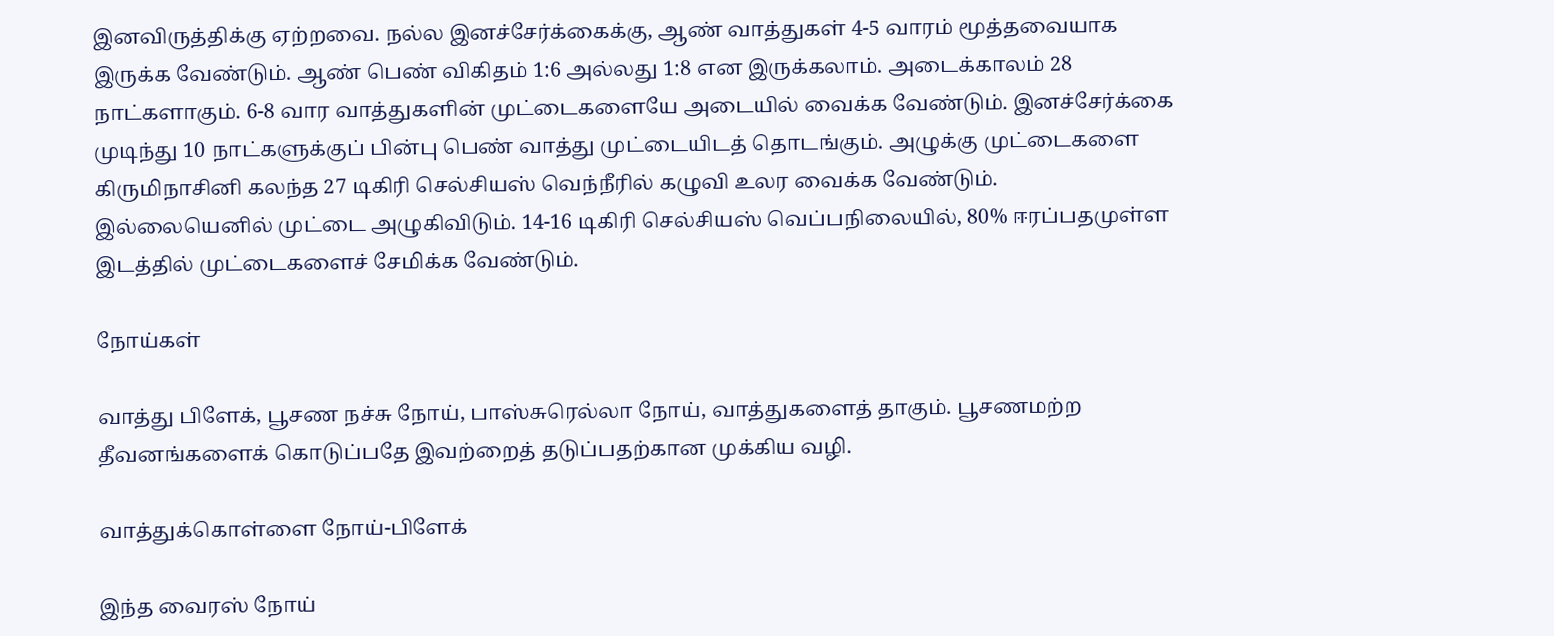இனவிருத்திக்கு ஏற்றவை. நல்ல இனச்சேர்க்கைக்கு, ஆண் வாத்துகள் 4-5 வாரம் மூத்தவையாக இருக்க வேண்டும். ஆண் பெண் விகிதம் 1:6 அல்லது 1:8 என இருக்கலாம். அடைக்காலம் 28 நாட்களாகும். 6-8 வார வாத்துகளின் முட்டைகளையே அடையில் வைக்க வேண்டும். இனச்சேர்க்கை முடிந்து 10 நாட்களுக்குப் பின்பு பெண் வாத்து முட்டையிடத் தொடங்கும். அழுக்கு முட்டைகளை கிருமிநாசினி கலந்த 27 டிகிரி செல்சியஸ் வெந்நீரில் கழுவி உலர வைக்க வேண்டும். இல்லையெனில் முட்டை அழுகிவிடும். 14-16 டிகிரி செல்சியஸ் வெப்பநிலையில், 80% ஈரப்பதமுள்ள இடத்தில் முட்டைகளைச் சேமிக்க வேண்டும்.

நோய்கள்

வாத்து பிளேக், பூசண நச்சு நோய், பாஸ்சுரெல்லா நோய், வாத்துகளைத் தாகும். பூசணமற்ற தீவனங்களைக் கொடுப்பதே இவற்றைத் தடுப்பதற்கான முக்கிய வழி.

வாத்துக்கொள்ளை நோய்-பிளேக்

இந்த வைரஸ் நோய்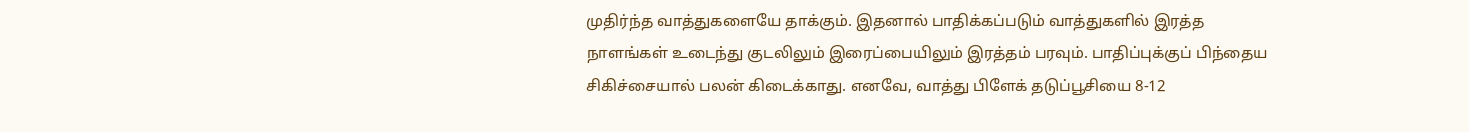முதிர்ந்த வாத்துகளையே தாக்கும். இதனால் பாதிக்கப்படும் வாத்துகளில் இரத்த நாளங்கள் உடைந்து குடலிலும் இரைப்பையிலும் இரத்தம் பரவும். பாதிப்புக்குப் பிந்தைய சிகிச்சையால் பலன் கிடைக்காது. எனவே, வாத்து பிளேக் தடுப்பூசியை 8-12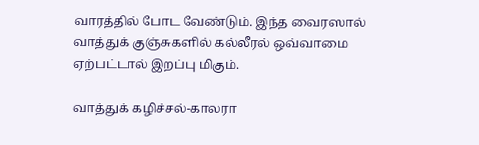வாரத்தில் போட வேண்டும். இந்த வைரஸால் வாத்துக் குஞ்சுகளில் கல்லீரல் ஒவ்வாமை ஏற்பட்டால் இறப்பு மிகும்.

வாத்துக் கழிச்சல்-காலரா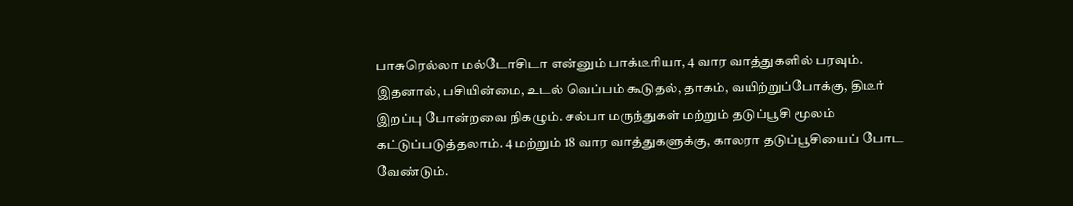பாசுரெல்லா மல்டோசிடா என்னும் பாக்டீரியா, 4 வார வாத்துகளில் பரவும். இதனால், பசியின்மை, உடல் வெப்பம் கூடுதல், தாகம், வயிற்றுப்போக்கு, திடீர் இறப்பு போன்றவை நிகழும். சல்பா மருந்துகள் மற்றும் தடுப்பூசி மூலம் கட்டுப்படுத்தலாம். 4 மற்றும் 18 வார வாத்துகளுக்கு, காலரா தடுப்பூசியைப் போட வேண்டும்.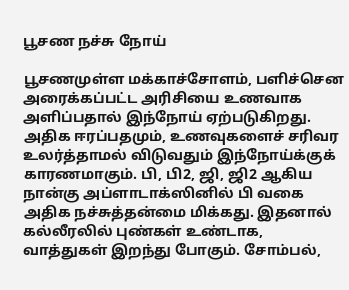பூசண நச்சு நோய்

பூசணமுள்ள மக்காச்சோளம், பளிச்சென அரைக்கப்பட்ட அரிசியை உணவாக அளிப்பதால் இந்நோய் ஏற்படுகிறது. அதிக ஈரப்பதமும், உணவுகளைச் சரிவர உலர்த்தாமல் விடுவதும் இந்நோய்க்குக் காரணமாகும். பி, பி2, ஜி, ஜி2 ஆகிய நான்கு அப்ளாடாக்ஸினில் பி வகை அதிக நச்சுத்தன்மை மிக்கது. இதனால் கல்லீரலில் புண்கள் உண்டாக, வாத்துகள் இறந்து போகும். சோம்பல்,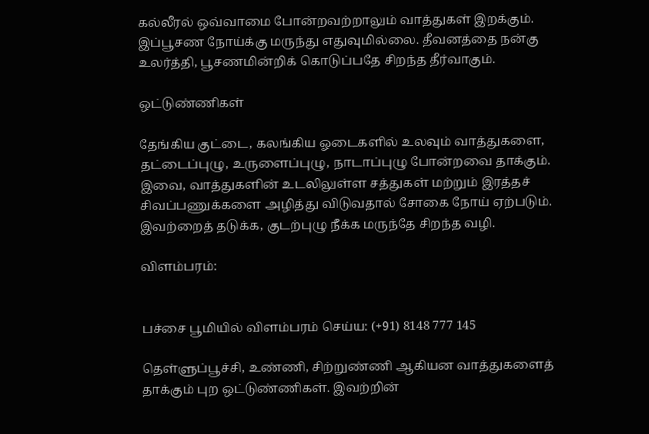கல்லீரல் ஒவ்வாமை போன்றவற்றாலும் வாத்துகள் இறக்கும். இப்பூசண நோய்க்கு மருந்து எதுவுமில்லை. தீவனத்தை நன்கு உலர்த்தி, பூசணமின்றிக் கொடுப்பதே சிறந்த தீர்வாகும்.

ஒட்டுண்ணிகள்

தேங்கிய குட்டை, கலங்கிய ஓடைகளில் உலவும் வாத்துகளை, தட்டைப்புழு, உருளைப்புழு, நாடாப்புழு போன்றவை தாக்கும். இவை, வாத்துகளின் உடலிலுள்ள சத்துகள் மற்றும் இரத்தச் சிவப்பணுக்களை அழித்து விடுவதால் சோகை நோய் ஏற்படும். இவற்றைத் தடுக்க, குடற்புழு நீக்க மருந்தே சிறந்த வழி.

விளம்பரம்:


பச்சை பூமியில் விளம்பரம் செய்ய: (+91) 8148 777 145

தெள்ளுப்பூச்சி, உண்ணி, சிற்றுண்ணி ஆகியன வாத்துகளைத் தாக்கும் புற ஒட்டுண்ணிகள். இவற்றின்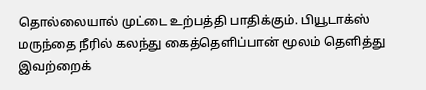தொல்லையால் முட்டை உற்பத்தி பாதிக்கும். பியூடாக்ஸ் மருந்தை நீரில் கலந்து கைத்தெளிப்பான் மூலம் தெளித்து இவற்றைக்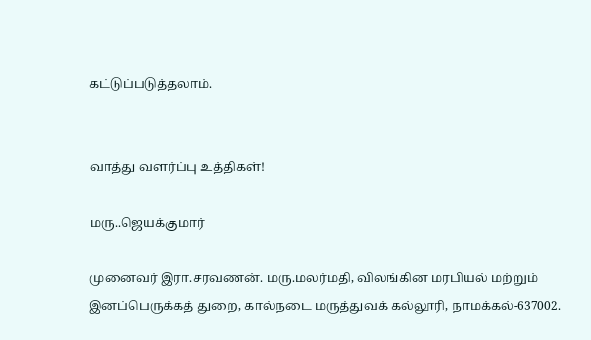கட்டுப்படுத்தலாம்.


வாத்து வளர்ப்பு உத்திகள்!

மரு..ஜெயக்குமார்

முனைவர் இரா.சரவணன். மரு.மலர்மதி, விலங்கின மரபியல் மற்றும் இனப்பெருக்கத் துறை, கால்நடை மருத்துவக் கல்லூரி, நாமக்கல்-637002.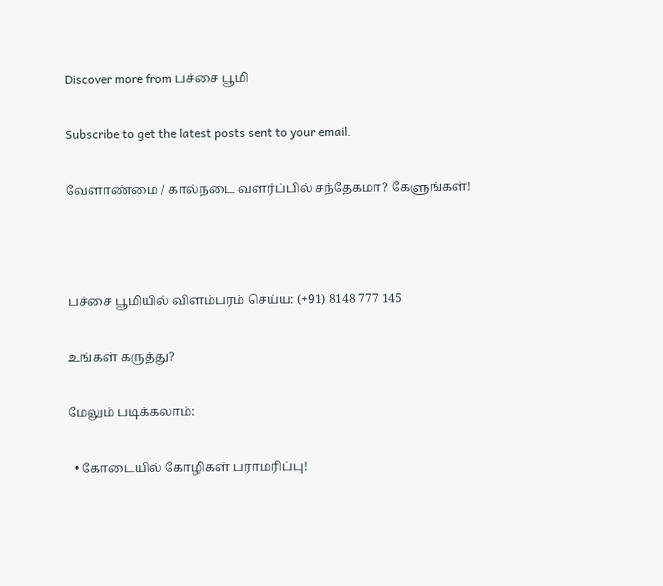Discover more from பச்சை பூமி

Subscribe to get the latest posts sent to your email.

வேளாண்மை / கால்நடை வளர்ப்பில் சந்தேகமா? கேளுங்கள்!



பச்சை பூமியில் விளம்பரம் செய்ய: (+91) 8148 777 145

உங்கள் கருத்து?

மேலும் படிக்கலாம்:

  • கோடையில் கோழிகள் பராமரிப்பு!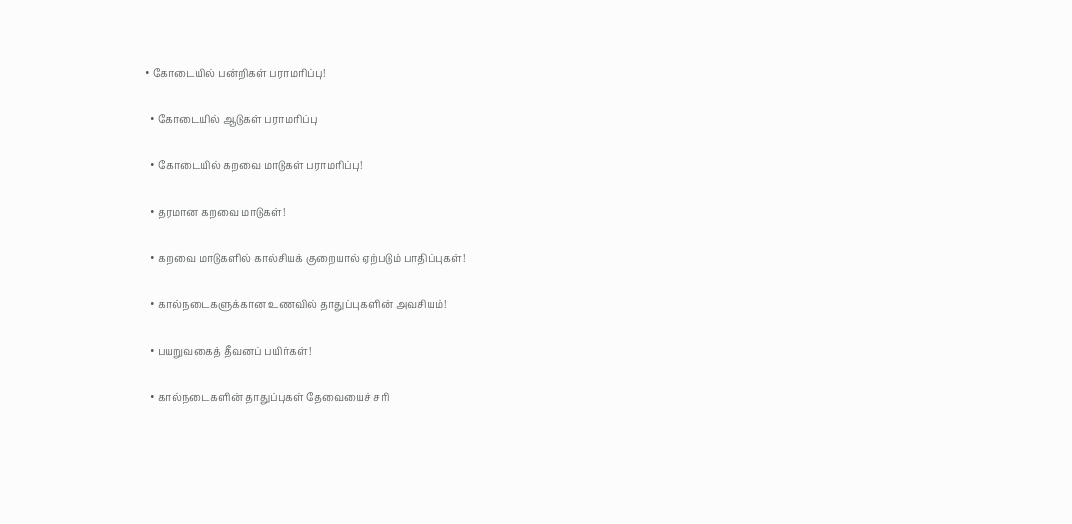• கோடையில் பன்றிகள் பராமரிப்பு!

  • கோடையில் ஆடுகள் பராமரிப்பு

  • கோடையில் கறவை மாடுகள் பராமரிப்பு!

  • தரமான கறவை மாடுகள்!

  • கறவை மாடுகளில் கால்சியக் குறையால் ஏற்படும் பாதிப்புகள்!

  • கால்நடைகளுக்கான உணவில் தாதுப்புகளின் அவசியம்!

  • பயறுவகைத் தீவனப் பயிர்கள்!

  • கால்நடைகளின் தாதுப்புகள் தேவையைச் சரி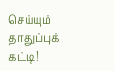செய்யும் தாதுப்புக் கட்டி!